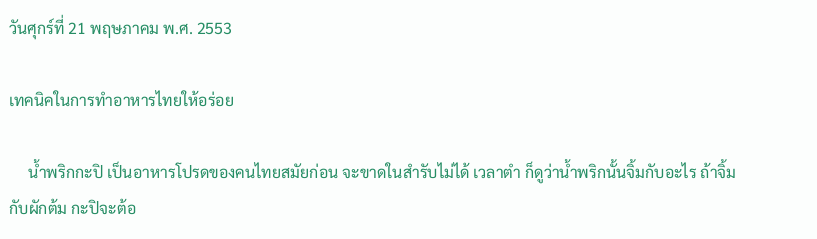วันศุกร์ที่ 21 พฤษภาคม พ.ศ. 2553

เทคนิคในการทำอาหารไทยให้อร่อย

     น้ำพริกกะปิ เป็นอาหารโปรดของคนไทยสมัยก่อน จะขาดในสำรับไม่ได้ เวลาตำ ก็ดูว่าน้ำพริกนั้นจิ้มกับอะไร ถ้าจิ้มกับผักต้ม กะปิจะต้อ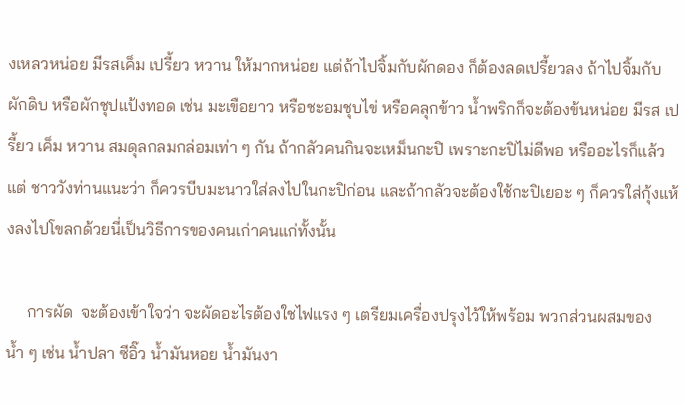งเหลวหน่อย มีรสเค็ม เปรี้ยว หวาน ให้มากหน่อย แต่ถ้าไปจิ้มกับผักดอง ก็ต้องลดเปรี้ยวลง ถ้าไปจิ้มกับผักดิบ หรือผักชุปแป้งทอด เช่น มะเขือยาว หรือชะอมชุบไข่ หรือคลุกข้าว น้ำพริกก็จะต้องข้นหน่อย มีรส เปรี้ยว เค็ม หวาน สมดุลกลมกล่อมเท่า ๆ กัน ถ้ากลัวคนกินจะเหม็นกะปิ เพราะกะปิไม่ดีพอ หรืออะไรก็แล้วแต่ ชาววังท่านแนะว่า ก็ควรบีบมะนาวใส่ลงไปในกะปิก่อน และถ้ากลัวจะต้องใช้กะปิเยอะ ๆ ก็ควรใส่กุ้งแห้งลงไปโขลกด้วยนี่เป็นวิธีการของคนเก่าคนแก่ทั้งนั้น

     การผัด  จะต้องเข้าใจว่า จะผัดอะไรต้องใชไฟแรง ๆ เตรียมเครื่องปรุงไว้ให้พร้อม พวกส่วนผสมของน้ำ ๆ เช่น น้ำปลา ซีอิ๊ว น้ำมันหอย น้ำมันงา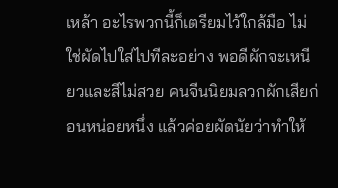เหล้า อะไรพวกนี้ก็เตรียมไว้ใกล้มือ ไม่ใช่ผัดไปใส่ไปทีละอย่าง พอดีผักจะเหนียวและสีไม่สวย คนจีนนิยมลวกผักเสียก่อนหน่อยหนึ่ง แล้วค่อยผัดนัยว่าทำให้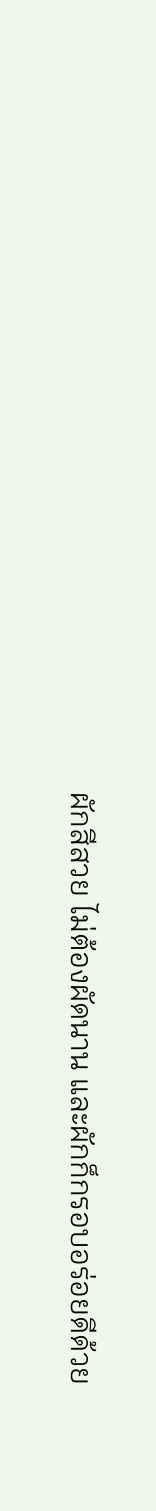ผักสีสวย ไม่ต้องผัดนาน และผักก็กรอบอร่อยดีด้วย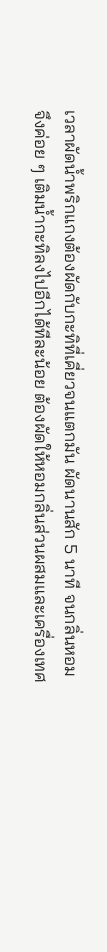เวลาผัดน้ำพริกแกงต้องผัดกับกะทิที่เคี่ยวจนแตกมัน ผัดนานสัก 5 นาที จนกลิ่นหอม จึงค่อย ๆ เติมน้ำกะทิลงไปอีกได้ทีละน้อย ต้องผัดให้หอมกลิ่นส่วนผสมและเครื่องเทศ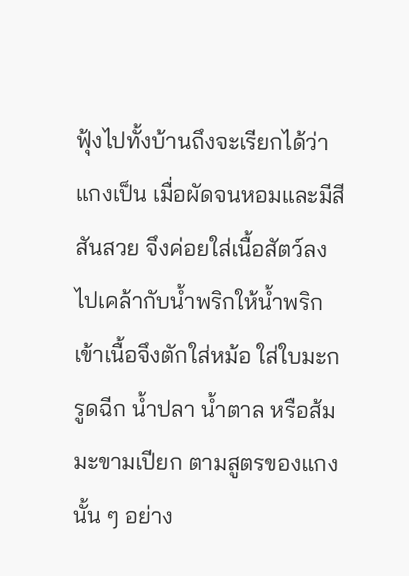ฟุ้งไปทั้งบ้านถึงจะเรียกได้ว่าแกงเป็น เมื่อผัดจนหอมและมีสีสันสวย จึงค่อยใส่เนื้อสัตว์ลงไปเคล้ากับน้ำพริกให้น้ำพริกเข้าเนื้อจึงตักใส่หม้อ ใส่ใบมะกรูดฉีก น้ำปลา น้ำตาล หรือส้มมะขามเปียก ตามสูตรของแกงนั้น ๆ อย่าง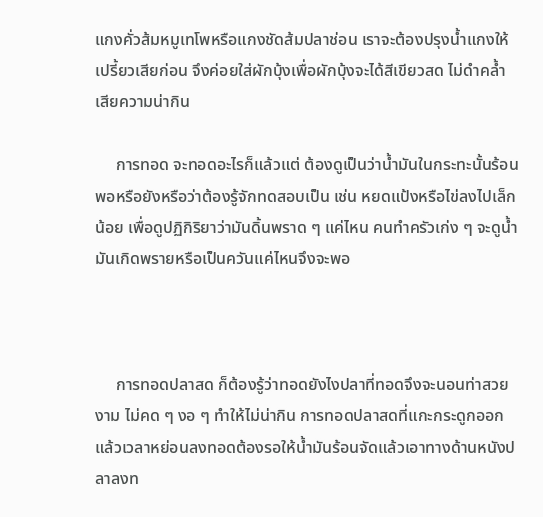แกงคั่วส้มหมูเทโพหรือแกงชัดส้มปลาช่อน เราจะต้องปรุงน้ำแกงให้เปรี้ยวเสียก่อน จึงค่อยใส่ผักบุ้งเพื่อผักบุ้งจะได้สีเขียวสด ไม่ดำคล้ำ เสียความน่ากิน

     การทอด จะทอดอะไรก็แล้วแต่ ต้องดูเป็นว่าน้ำมันในกระทะนั้นร้อนพอหรือยังหรือว่าต้องรู้จักทดสอบเป็น เช่น หยดแป้งหรือไข่ลงไปเล็กน้อย เพื่อดูปฏิกิริยาว่ามันดิ้นพราด ๆ แค่ไหน คนทำครัวเก่ง ๆ จะดูน้ำมันเกิดพรายหรือเป็นควันแค่ไหนจึงจะพอ



     การทอดปลาสด ก็ต้องรู้ว่าทอดยังไงปลาที่ทอดจึงจะนอนท่าสวยงาม ไม่คด ๆ งอ ๆ ทำให้ไม่น่ากิน การทอดปลาสดที่แกะกระดูกออกแล้วเวลาหย่อนลงทอดต้องรอให้น้ำมันร้อนจัดแล้วเอาทางด้านหนังปลาลงท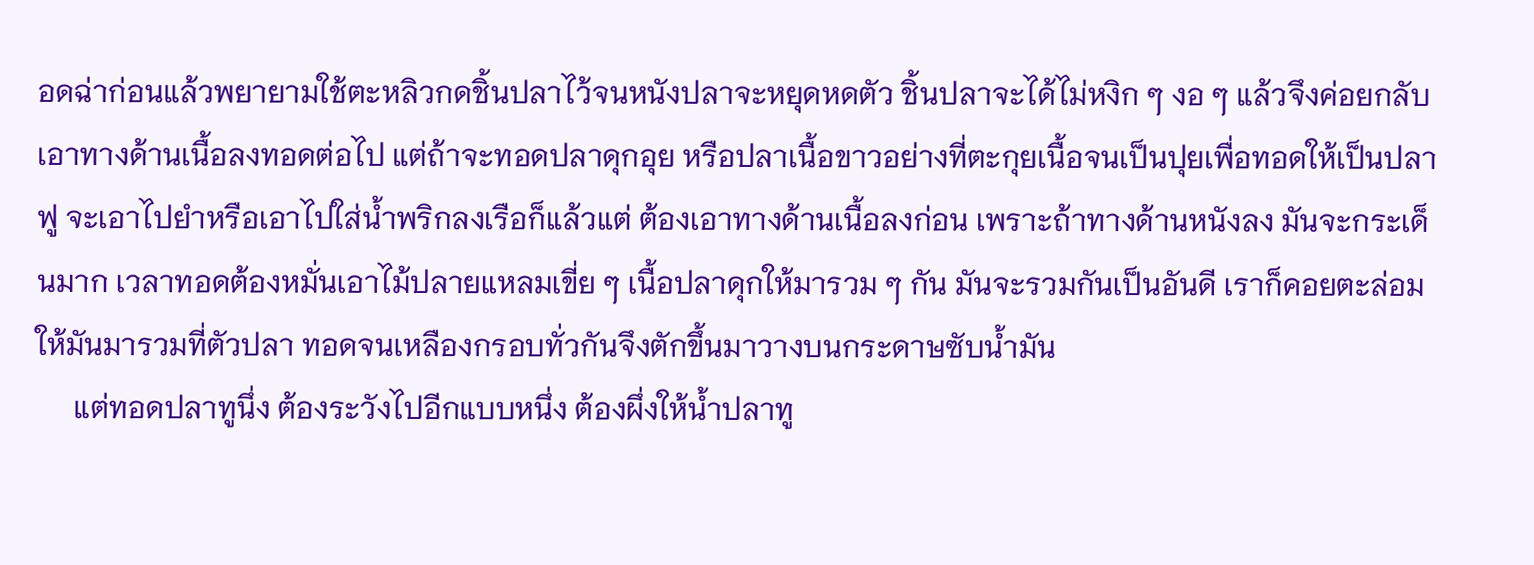อดฉ่าก่อนแล้วพยายามใช้ตะหลิวกดชิ้นปลาไว้จนหนังปลาจะหยุดหดตัว ชิ้นปลาจะได้ไม่หงิก ๆ งอ ๆ แล้วจึงค่อยกลับเอาทางด้านเนื้อลงทอดต่อไป แต่ถ้าจะทอดปลาดุกอุย หรือปลาเนื้อขาวอย่างที่ตะกุยเนื้อจนเป็นปุยเพื่อทอดให้เป็นปลาฟู จะเอาไปยำหรือเอาไปใส่น้ำพริกลงเรือก็แล้วแต่ ต้องเอาทางด้านเนื้อลงก่อน เพราะถ้าทางด้านหนังลง มันจะกระเด็นมาก เวลาทอดต้องหมั่นเอาไม้ปลายแหลมเขี่ย ๆ เนื้อปลาดุกให้มารวม ๆ กัน มันจะรวมกันเป็นอันดี เราก็คอยตะล่อมให้มันมารวมที่ตัวปลา ทอดจนเหลืองกรอบทั่วกันจึงตักขึ้นมาวางบนกระดาษซับน้ำมัน
     แต่ทอดปลาทูนึ่ง ต้องระวังไปอีกแบบหนึ่ง ต้องผึ่งให้น้ำปลาทู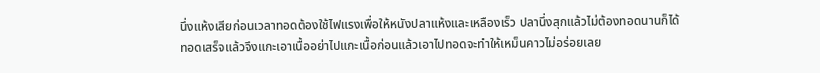นึ่งแห้งเสียก่อนเวลาทอดต้องใช้ไฟแรงเพื่อให้หนังปลาแห้งและเหลืองเร็ว ปลานึ่งสุกแล้วไม่ต้องทอดนานก็ได้ทอดเสร็จแล้วจึงแกะเอาเนื้ออย่าไปแกะเนื้อก่อนแล้วเอาไปทอดจะทำให้เหม็นคาวไม่อร่อยเลย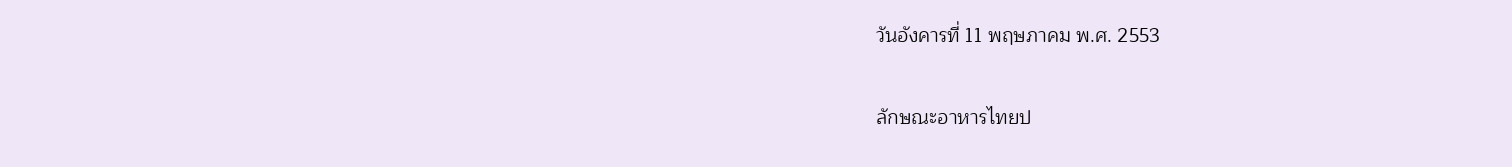วันอังคารที่ 11 พฤษภาคม พ.ศ. 2553

ลักษณะอาหารไทยป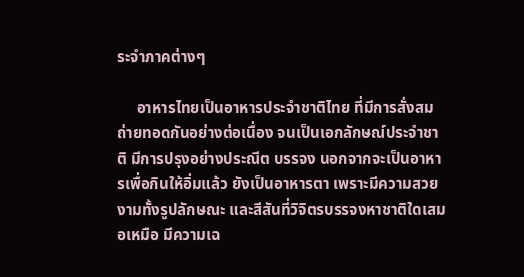ระจำภาคต่างๆ

     อาหารไทยเป็นอาหารประจำชาติไทย ที่มีการสั่งสมถ่ายทอดกันอย่างต่อเนื่อง จนเป็นเอกลักษณ์ประจำชาติ มีการปรุงอย่างประณีต บรรจง นอกจากจะเป็นอาหารเพื่อกินให้อิ่มแล้ว ยังเป็นอาหารตา เพราะมีความสวยงามทั้งรูปลักษณะ และสีสันที่วิจิตรบรรจงหาชาติใดเสมอเหมือ มีความเฉ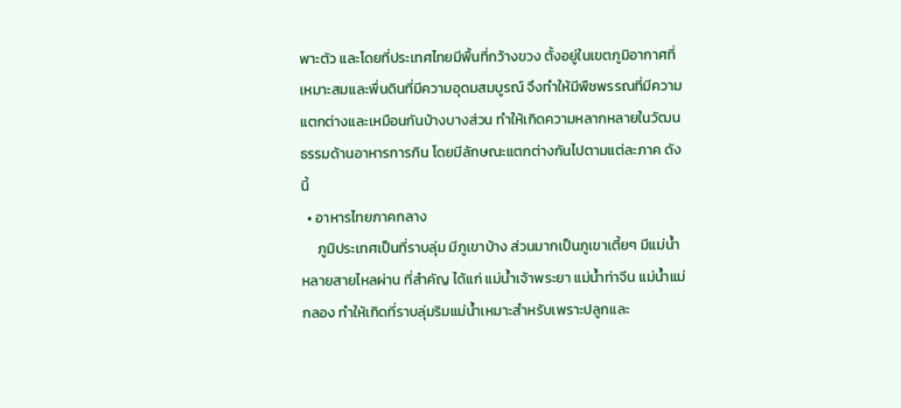พาะตัว และโดยที่ประเทศไทยมีพื้นที่กว้างขวง ตั้งอยู่ในเขตภูมิอากาศที่เหมาะสมและพื่นดินที่มีความอุดมสมบูรณ์ จึงทำให้มีพืชพรรณที่มีความแตกต่างและเหมือนกันบ้างบางส่วน ทำให้เกิดความหลากหลายในวัฒนธรรมด้านอาหารการกิน โดยมีลักษณะแตกต่างกันไปตามแต่ละภาค ดังนี้
  • อาหารไทยภาคกลาง
     ภูมิประเทศเป็นที่ราบลุ่ม มีภูเขาบ้าง ส่วนมากเป็นภูเขาเตี้ยๆ มีแม่น้ำหลายสายไหลผ่าน ที่สำคัญ ได้แก่ แม่น้ำเจ้าพระยา แม่น้ำท่าจีน แม่น้ำแม่กลอง ทำให้เกิดที่ราบลุ่มริมแม่น้ำเหมาะสำหรับเพราะปลูกและ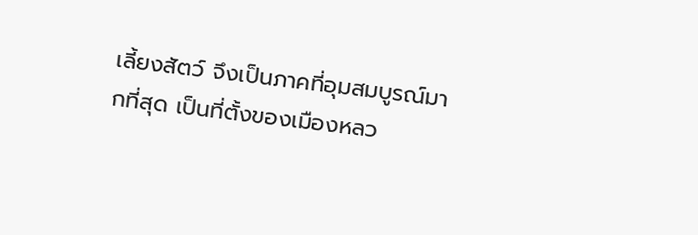เลี้ยงสัตว์ จึงเป็นภาคที่อุมสมบูรณ์มากที่สุด เป็นที่ตั้งของเมืองหลว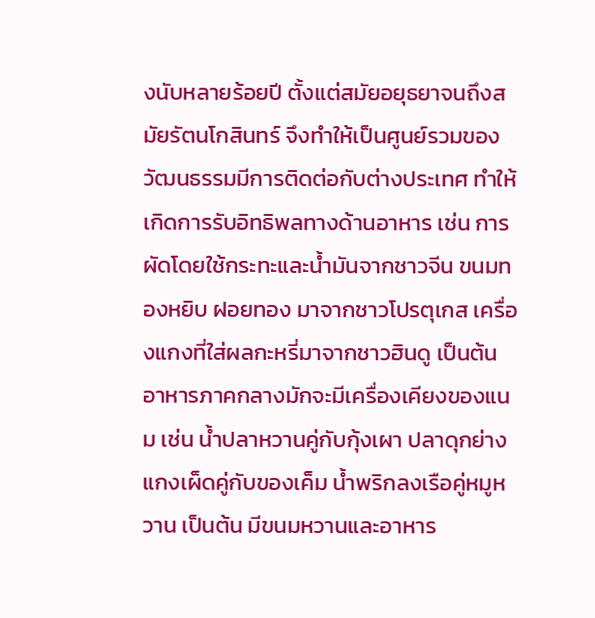งนับหลายร้อยปี ตั้งแต่สมัยอยุธยาจนถึงสมัยรัตนโกสินทร์ จึงทำให้เป็นศูนย์รวมของวัฒนธรรมมีการติดต่อกับต่างประเทศ ทำให้เกิดการรับอิทธิพลทางด้านอาหาร เช่น การผัดโดยใช้กระทะและน้ำมันจากชาวจีน ขนมทองหยิบ ฝอยทอง มาจากชาวโปรตุเกส เครื่องแกงที่ใส่ผลกะหรี่มาจากชาวฮินดู เป็นต้น อาหารภาคกลางมักจะมีเครื่องเคียงของแนม เช่น น้ำปลาหวานคู่กับกุ้งเผา ปลาดุกย่าง แกงเผ็ดคู่กับของเค็ม น้ำพริกลงเรือคู่หมูหวาน เป็นต้น มีขนมหวานและอาหาร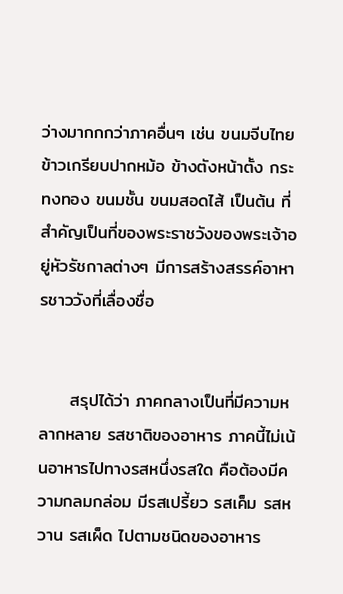ว่างมากกกว่าภาคอื่นๆ เช่น ขนมจีบไทย ข้าวเกรียบปากหม้อ ข้างตังหน้าตั้ง กระทงทอง ขนมชั้น ขนมสอดไส้ เป็นต้น ที่สำคัญเป็นที่ของพระราชวังของพระเจ้าอยู่หัวรัชกาลต่างๆ มีการสร้างสรรค์อาหารชาววังที่เลื่องชื่อ


     สรุปได้ว่า ภาคกลางเป็นที่มีความหลากหลาย รสชาติของอาหาร ภาคนี้ไม่เน้นอาหารไปทางรสหนึ่งรสใด คือต้องมีความกลมกล่อม มีรสเปรี้ยว รสเค็ม รสหวาน รสเผ็ด ไปตามชนิดของอาหาร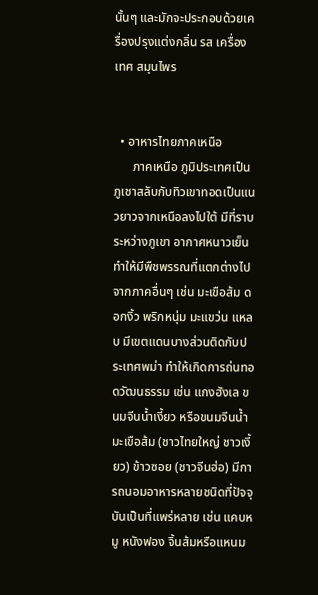นั้นๆ และมักจะประกอบด้วยเครื่องปรุงแต่งกลิ่น รส เครื่องเทศ สมุนไพร


  • อาหารไทยภาคเหนือ
      ภาคเหนือ ภูมิประเทศเป็นภูเชาสลับกับทิวเขาทอดเป็นแนวยาวจากเหนือลงไปใต้ มีที่ราบระหว่างภูเขา อากาศหนาวเย็น ทำให้มีพืชพรรณที่แตกต่างไปจากภาคอื่นๆ เช่น มะเขือส้ม ดอกงิ้ว พริกหนุ่ม มะแขว่น แหลบ มีเขตแดนบางส่วนติดกับประเทศพม่า ทำให้เกิดการถ่นทอดวัฒนธรรม เช่น แกงฮังเล ขนมจีนน้ำเงี้ยว หรือขนมจีนน้ำมะเขือส้ม (ชาวไทยใหญ่ ชาวเงี้ยว) ข้าวซอย (ชาวจีนฮ่อ) มีการถนอมอาหารหลายชนิดที่ปัจจุบันเป็นที่แพร่หลาย เช่น แคบหมู หนังฟอง จิ้นส้มหรือแหนม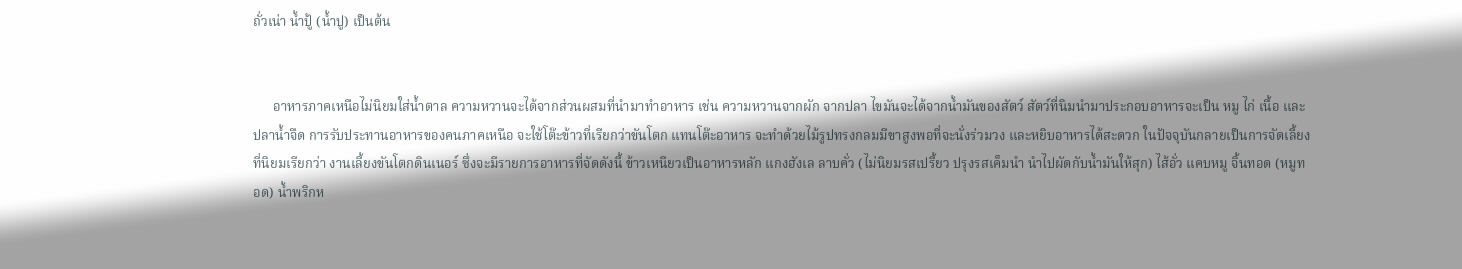ถั่วเน่า น้ำปู้ (น้ำปู) เป็นต้น


      อาหารภาคเหนือไม่นิยมใส่น้ำตาล ความหวานจะได้จากส่วนผสมที่นำมาทำอาหาร เช่น ความหวานจากผัก จากปลา ไขมันจะได้จากน้ำมันของสัตว์ สัตว์ที่นิมนำมาประกอบอาหารจะเป็น หมู ไก่ เนื้อ และปลาน้ำจืด การรับประทานอาหารของคนภาคเหนือ จะใช้โต๊ะข้าวที่เรียกว่าขันโตก แทนโต๊ะอาหาร จะทำด้วยไม้รูปทรงกลมมีขาสูงพอที่จะนั่งร่วมวง และหยิบอาหารได้สะดวก ในปัจจุบันกลายเป็นการจัดเลี้ยงที่นิยมเรียกว่า งานเลี้ยงขันโตกดินเนอร์ ซึ่งจะมีรายการอาหารที่จัดดังนี้ ข้าวเหนียวเป็นอาหารหลัก แกงฮังเล ลาบคั่ว (ไม่นิยมรสเปรี้ยว ปรุงรสเค็มนำ นำไปผัดกับน้ำมันให้สุก) ไส้อั่ว แคบหมู จิ้นทอด (หมูทอด) น้ำพริกห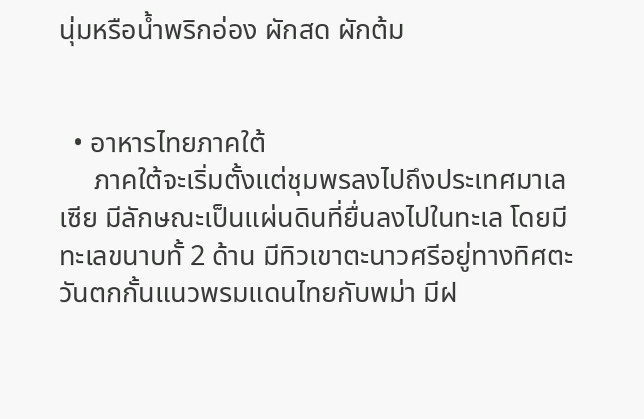นุ่มหรือน้ำพริกอ่อง ผักสด ผักต้ม


  • อาหารไทยภาคใต้
     ภาคใต้จะเริ่มตั้งแต่ชุมพรลงไปถึงประเทศมาเลเซีย มีลักษณะเป็นแผ่นดินที่ยื่นลงไปในทะเล โดยมีทะเลขนาบทั้ 2 ด้าน มีทิวเขาตะนาวศรีอยู่ทางทิศตะวันตกกั้นแนวพรมแดนไทยกับพม่า มีฝ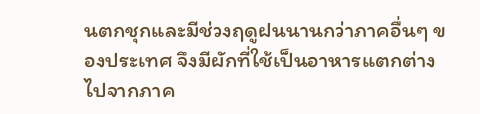นตกชุกและมีช่วงฤดูฝนนานกว่าภาคอื่นๆ ของประเทศ จึงมีผักที่ใช้เป็นอาหารแตกต่างไปจากภาค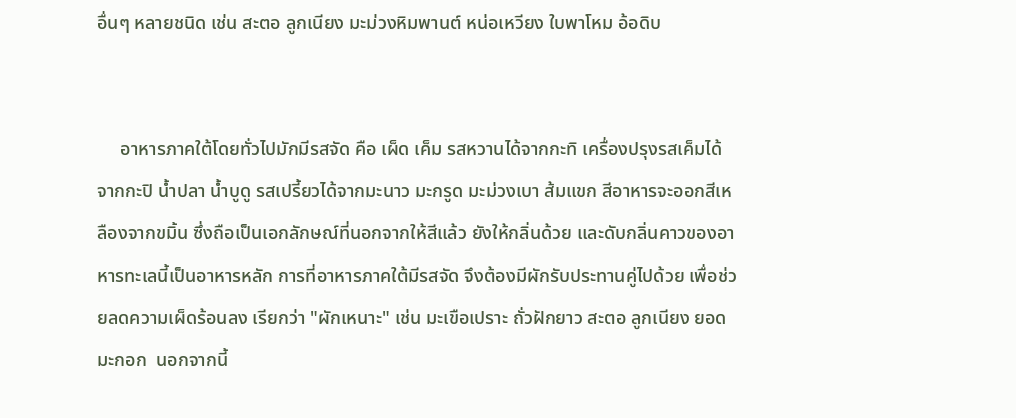อื่นๆ หลายชนิด เช่น สะตอ ลูกเนียง มะม่วงหิมพานต์ หน่อเหวียง ใบพาโหม อ้อดิบ


     อาหารภาคใต้โดยทั่วไปมักมีรสจัด คือ เผ็ด เค็ม รสหวานได้จากกะทิ เครื่องปรุงรสเค็มได้จากกะปิ น้ำปลา น้ำบูดู รสเปรี้ยวได้จากมะนาว มะกรูด มะม่วงเบา ส้มแขก สีอาหารจะออกสีเหลืองจากขมิ้น ซึ่งถือเป็นเอกลักษณ์ที่นอกจากให้สีแล้ว ยังให้กลิ่นด้วย และดับกลิ่นคาวของอาหารทะเลนี้เป็นอาหารหลัก การที่อาหารภาคใต้มีรสจัด จึงต้องมีผักรับประทานคู่ไปด้วย เพื่อช่วยลดความเผ็ดร้อนลง เรียกว่า "ผักเหนาะ" เช่น มะเขือเปราะ ถั่วฝักยาว สะตอ ลูกเนียง ยอดมะกอก  นอกจากนี้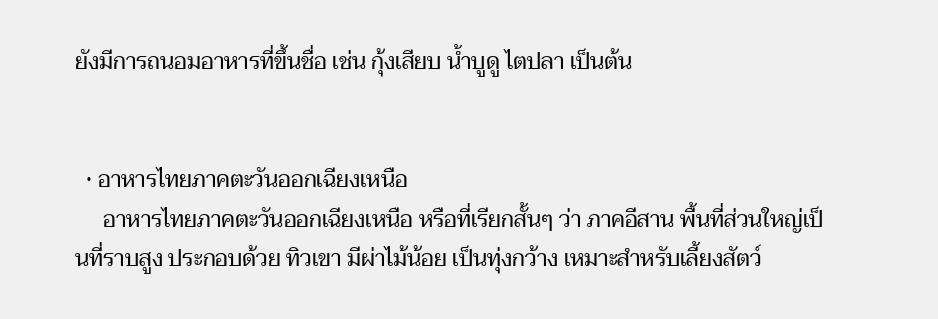ยังมีการถนอมอาหารที่ขึ้นชื่อ เช่น กุ้งเสียบ น้ำบูดู ไตปลา เป็นต้น


  • อาหารไทยภาคตะวันออกเฉียงเหนือ
     อาหารไทยภาคตะวันออกเฉียงเหนือ หรือที่เรียกสั้นๆ ว่า ภาคอีสาน พื้นที่ส่วนใหญ่เป็นที่ราบสูง ประกอบด้วย ทิวเขา มีผ่าไม้น้อย เป็นทุ่งกว้าง เหมาะสำหรับเลี้ยงสัตว์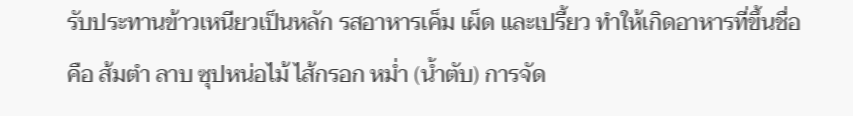รับประทานข้าวเหนียวเป็นหลัก รสอาหารเค็ม เผ็ด และเปรี้ยว ทำให้เกิดอาหารที่ขึ้นชื่อ คือ ส้มตำ ลาบ ซุปหน่อไม้ ไส้กรอก หม่ำ (น้ำตับ) การจัด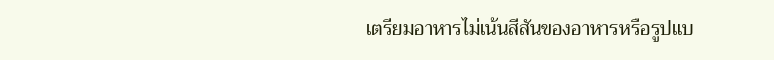เตรียมอาหารไม่เน้นสีสันของอาหารหรือรูปแบ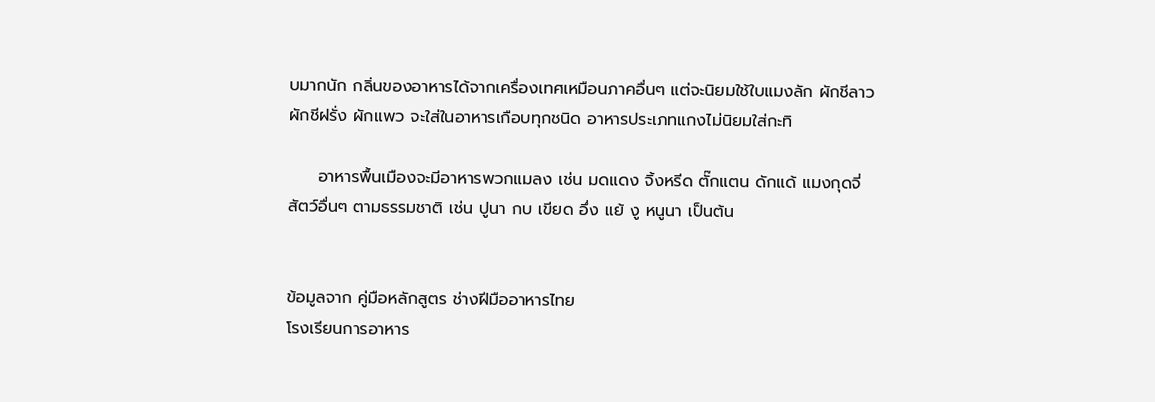บมากนัก กลิ่นของอาหารได้จากเครื่องเทศเหมือนภาคอื่นๆ แต่จะนิยมใช้ใบแมงลัก ผักชีลาว ผักชีฝรั่ง ผักแพว จะใส่ในอาหารเกือบทุกชนิด อาหารประเภทแกงไม่นิยมใส่กะทิ

     อาหารพื้นเมืองจะมีอาหารพวกแมลง เช่น มดแดง จิ้งหรีด ตั๊กแตน ดักแด้ แมงกุดจี่  สัตว์อื่นๆ ตามธรรมชาติ เช่น ปูนา กบ เขียด อึ่ง แย้ งู หนูนา เป็นต้น


ข้อมูลจาก คู่มือหลักสูตร ช่างฝีมืออาหารไทย
โรงเรียนการอาหาร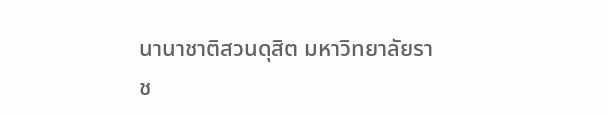นานาชาติสวนดุสิต มหาวิทยาลัยราช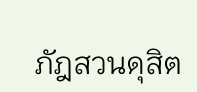ภัฎสวนดุสิต